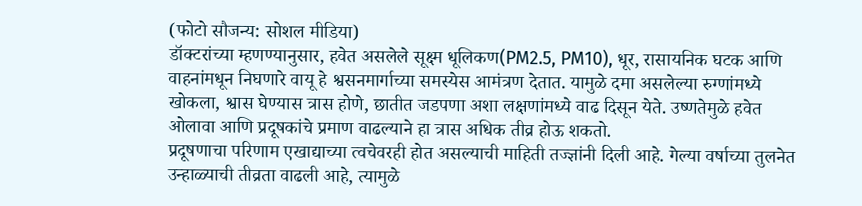(फोटो सौजन्य: सोशल मीडिया)
डॉक्टरांच्या म्हणण्यानुसार, हवेत असलेले सूक्ष्म धूलिकण(PM2.5, PM10), धूर, रासायनिक घटक आणि वाहनांमधून निघणारे वायू हे श्वसनमार्गाच्या समस्येस आमंत्रण देतात. यामुळे दमा असलेल्या रुग्णांमध्ये खोकला, श्वास घेण्यास त्रास होणे, छातीत जडपणा अशा लक्षणांमध्ये वाढ दिसून येते. उष्णतेमुळे हवेत ओलावा आणि प्रदूषकांचे प्रमाण वाढल्याने हा त्रास अधिक तीव्र होऊ शकतो.
प्रदूषणाचा परिणाम एखाद्याच्या त्वचेवरही होत असल्याची माहिती तज्ज्ञांनी दिली आहे. गेल्या वर्षाच्या तुलनेत उन्हाळ्याची तीव्रता वाढली आहे, त्यामुळे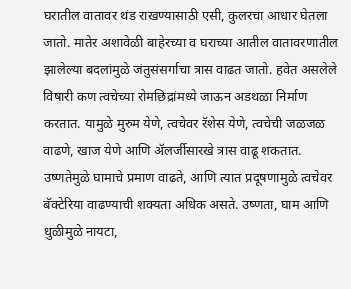घरातील वातावर थंड राखण्यासाठी एसी, कुलरचा आधार घेतला जातो. मातेर अशावेळी बाहेरच्या व घराच्या आतील वातावरणातील झालेल्या बदलांमुळे जंतुसंसर्गाचा त्रास वाढत जातो. हवेत असलेले विषारी कण त्वचेच्या रोमछिद्रांमध्ये जाऊन अडथळा निर्माण करतात. यामुळे मुरुम येणे, त्वचेवर रॅशेस येणे, त्वचेची जळजळ वाढणे, खाज येणे आणि ॲलर्जीसारखे त्रास वाढू शकतात. उष्णतेमुळे घामाचे प्रमाण वाढते, आणि त्यात प्रदूषणामुळे त्वचेवर बॅक्टेरिया वाढण्याची शक्यता अधिक असते. उष्णता, घाम आणि धुळीमुळे नायटा,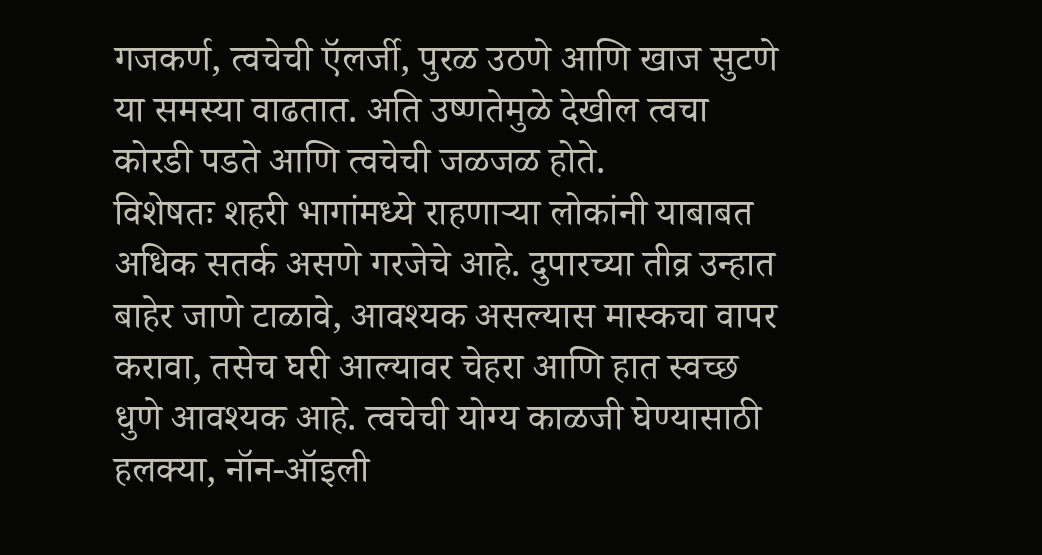गजकर्ण, त्वचेची ऍलर्जी, पुरळ उठणे आणि खाज सुटणे या समस्या वाढतात. अति उष्णतेमुळे देखील त्वचा कोरडी पडते आणि त्वचेची जळजळ होते.
विशेषतः शहरी भागांमध्ये राहणाऱ्या लोकांनी याबाबत अधिक सतर्क असणे गरजेचे आहे. दुपारच्या तीव्र उन्हात बाहेर जाणे टाळावे, आवश्यक असल्यास मास्कचा वापर करावा, तसेच घरी आल्यावर चेहरा आणि हात स्वच्छ धुणे आवश्यक आहे. त्वचेची योग्य काळजी घेण्यासाठी हलक्या, नॉन-ऑइली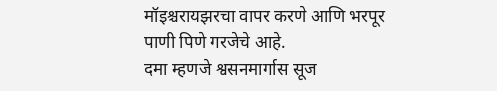मॉइश्चरायझरचा वापर करणे आणि भरपूर पाणी पिणे गरजेचे आहे.
दमा म्हणजे श्वसनमार्गास सूज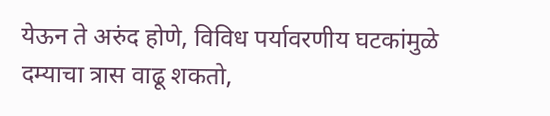येऊन ते अरुंद होणे, विविध पर्यावरणीय घटकांमुळे दम्याचा त्रास वाढू शकतो,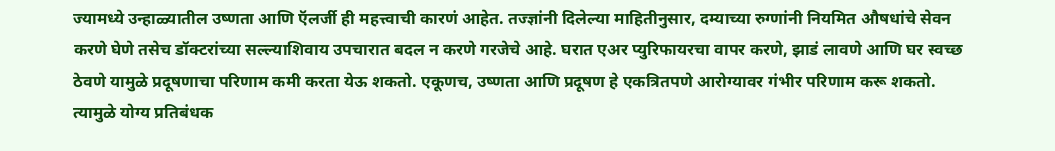ज्यामध्ये उन्हाळ्यातील उष्णता आणि ऍलर्जी ही महत्त्वाची कारणं आहेत. तज्ज्ञांनी दिलेल्या माहितीनुसार, दम्याच्या रुग्णांनी नियमित औषधांचे सेवन करणे घेणे तसेच डॉक्टरांच्या सल्ल्याशिवाय उपचारात बदल न करणे गरजेचे आहे. घरात एअर प्युरिफायरचा वापर करणे, झाडं लावणे आणि घर स्वच्छ ठेवणे यामुळे प्रदूषणाचा परिणाम कमी करता येऊ शकतो. एकूणच, उष्णता आणि प्रदूषण हे एकत्रितपणे आरोग्यावर गंभीर परिणाम करू शकतो. त्यामुळे योग्य प्रतिबंधक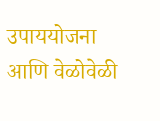उपाययोजना आणि वेळोवेळी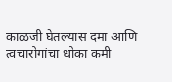काळजी घेतल्यास दमा आणि त्वचारोगांचा धोका कमी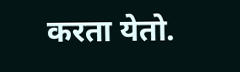करता येतो.